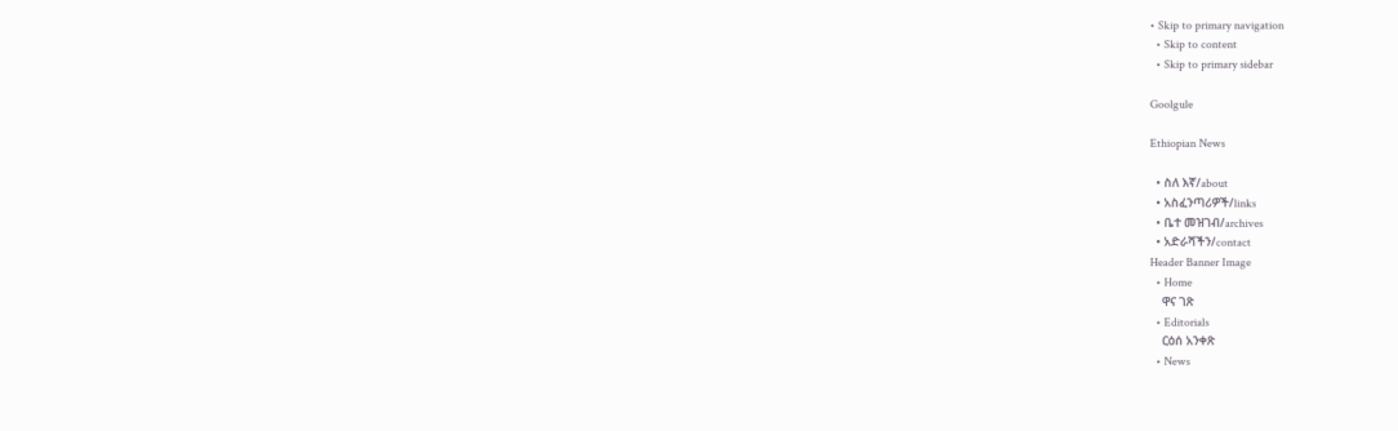• Skip to primary navigation
  • Skip to content
  • Skip to primary sidebar

Goolgule

Ethiopian News

  • ስለ እኛ/about
  • አስፈንጣሪዎች/links
  • ቤተ መዝገብ/archives
  • አድራሻችን/contact
Header Banner Image
  • Home
    ዋና ገጽ
  • Editorials
    ርዕሰ አንቀጽ
  • News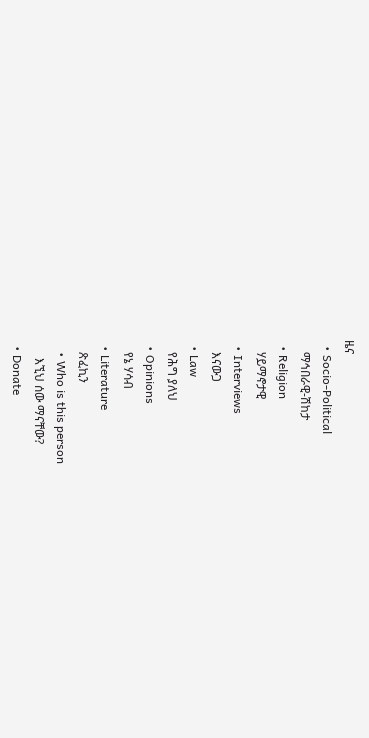ዜና
  • Socio-Political
    ማኅበራዊ-ሽከታ
  • Religion
    ሃይማኖታዊ
  • Interviews
    እናውጋ
  • Law
    የሕግ ያለህ
  • Opinions
    የኔ ሃሳብ
  • Literature
    ጽፈኪን
    • Who is this person
      እኚህ ሰው ማናቸው?
  • Donate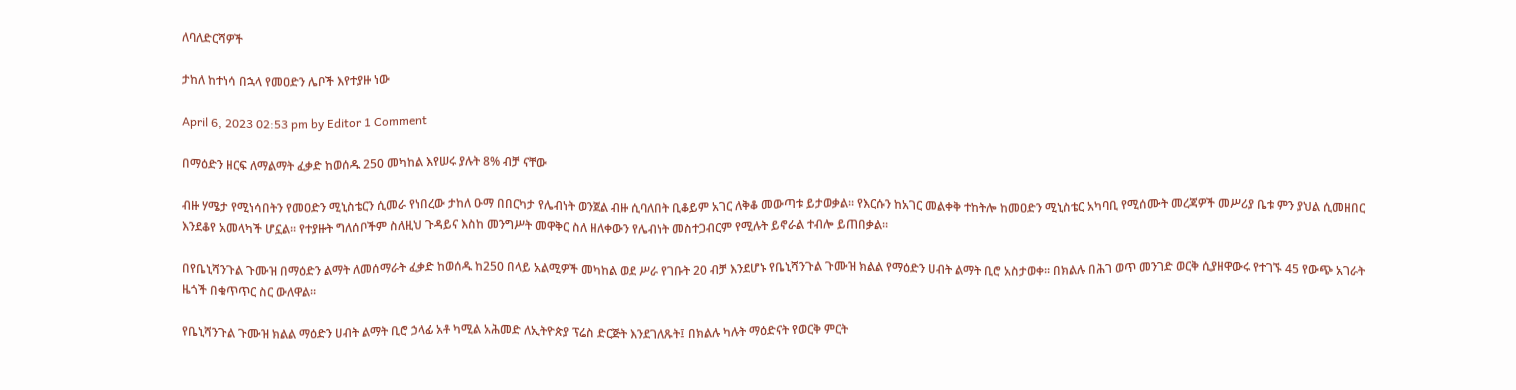ለባለድርሻዎች

ታከለ ከተነሳ በኋላ የመዐድን ሌቦች እየተያዙ ነው

April 6, 2023 02:53 pm by Editor 1 Comment

በማዕድን ዘርፍ ለማልማት ፈቃድ ከወሰዱ 250 መካከል እየሠሩ ያሉት 8% ብቻ ናቸው

ብዙ ሃሜታ የሚነሳበትን የመዐድን ሚኒስቴርን ሲመራ የነበረው ታከለ ዑማ በበርካታ የሌብነት ወንጀል ብዙ ሲባለበት ቢቆይም አገር ለቅቆ መውጣቱ ይታወቃል። የእርሱን ከአገር መልቀቅ ተከትሎ ከመዐድን ሚኒስቴር አካባቢ የሚሰሙት መረጃዎች መሥሪያ ቤቱ ምን ያህል ሲመዘበር እንደቆየ አመላካች ሆኗል። የተያዙት ግለሰቦችም ስለዚህ ጉዳይና እስከ መንግሥት መዋቅር ስለ ዘለቀውን የሌብነት መስተጋብርም የሚሉት ይኖራል ተብሎ ይጠበቃል።

በየቤኒሻንጉል ጉሙዝ በማዕድን ልማት ለመሰማራት ፈቃድ ከወሰዱ ከ250 በላይ አልሚዎች መካከል ወደ ሥራ የገቡት 20 ብቻ እንደሆኑ የቤኒሻንጉል ጉሙዝ ክልል የማዕድን ሀብት ልማት ቢሮ አስታወቀ። በክልሉ በሕገ ወጥ መንገድ ወርቅ ሲያዘዋውሩ የተገኙ 45 የውጭ አገራት ዜጎች በቁጥጥር ስር ውለዋል።

የቤኒሻንጉል ጉሙዝ ክልል ማዕድን ሀብት ልማት ቢሮ ኃላፊ አቶ ካሚል አሕመድ ለኢትዮጵያ ፕሬስ ድርጅት እንደገለጹት፤ በክልሉ ካሉት ማዕድናት የወርቅ ምርት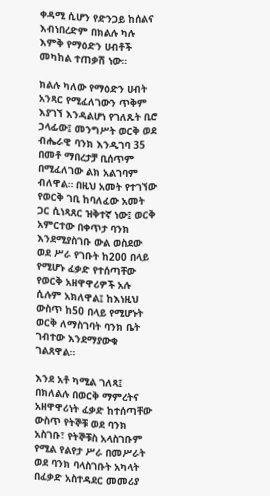ቀዳሚ ሲሆን የድንጋይ ከሰልና እብነበረድም በክልሉ ካሉ እምቅ የማዕድን ሀብቶች መካከል ተጠቃሽ ነው።

ክልሉ ካለው የማዕድን ሀብት አንጻር የሚፈለገውን ጥቅም እያገኘ እንዳልሆነ የገለጹት ቢሮ ኃላፊው፤ መንግሥት ወርቅ ወደ ብሔራዊ ባንክ እንዲገባ 35 በመቶ ማበረታቻ ቢሰጥም በሚፈለገው ልክ አልገባም ብለዋል። በዚህ አመት የተገኘው የወርቅ ገቢ ከባለፈው አመት ጋር ሲነጻጸር ዝቅተኛ ነው፤ ወርቅ አምርተው በቀጥታ ባንክ እንደሚያስገቡ ውል ወስደው ወደ ሥራ የገቡት ከ200 በላይ የሚሆኑ ፈቃድ የተሰጣቸው የወርቅ አዘዋዋሪዎች አሉ ሲሉም አክለዋል፤ ከእነዚህ ውስጥ ከ50 በላይ የሚሆኑት ወርቅ ለማስገባት ባንክ ቤት ገብተው እንደማያውቁ ገልጸዋል።

እንደ አቶ ካሚል ገለጻ፤ በክለልሉ በወርቅ ማምረትና አዘዋዋሪነት ፈቃድ ከተሰጣቸው ውስጥ የትኞቹ ወደ ባንክ አስገቡ፣ የትኞቹስ አላስገቡም የሚል የልየታ ሥራ በመሥራት ወደ ባንክ ባላስገቡት አካላት በፈቃድ አስተዳደር መመሪያ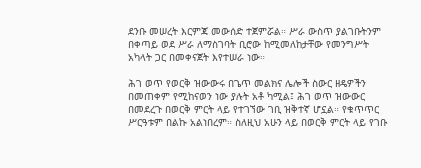ደንቡ መሠረት እርምጃ መውሰድ ተጀምሯል። ሥራ ውስጥ ያልገቡትንም በቀጣይ ወደ ሥራ ለማስገባት ቢሮው ከሚመለከታቸው የመንግሥት አካላት ጋር በመቀናጀት እየተሠራ ነው።

ሕገ ወጥ የወርቅ ዝውውሩ በጌጥ መልክና ሌሎች ስውር ዘዴዎችን በመጠቀም የሚከናወን ነው ያሉት አቶ ካሚል፤ ሕገ ወጥ ዝውውር በመደረጉ በወርቅ ምርት ላይ የተገኘው ገቢ ዝቅተኛ ሆኗል። የቁጥጥር ሥርዓቱም በልኩ አልነበረም። ስለዚህ አሁን ላይ በወርቅ ምርት ላይ የገቡ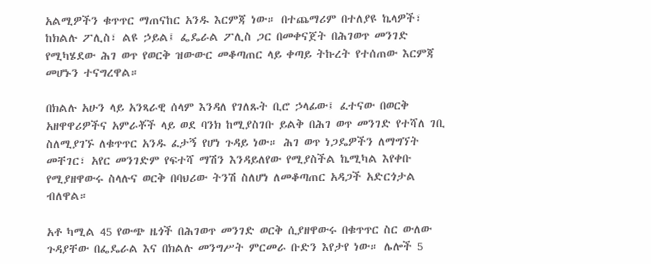አልሚዎችን ቁጥጥር ማጠናከር አንዱ እርምጃ ነው። በተጨማሪም በተለያዩ ኬላዎች፣ ከክልሉ ፖሊስ፣ ልዩ ኃይል፤ ፌዴራል ፖሊስ ጋር በመቀናጀት በሕገወጥ መንገድ የሚካሄደው ሕገ ወጥ የወርቅ ዝውውር መቆጣጠር ላይ ቀጣይ ትኩረት የተሰጠው እርምጃ መሆኑን ተናግረዋል።

በክልሉ አሁን ላይ አንጻራዊ ሰላም እንዳለ የገለጹት ቢሮ ኃላፊው፤ ፈተናው በወርቅ አዘዋዋሪዎችና አምራቾች ላይ ወደ ባንክ ከሚያስገቡ ይልቅ በሕገ ወጥ መንገድ የተሻለ ገቢ ስለሚያገኙ ለቁጥጥር አንዱ ፈታኝ የሆነ ጉዳይ ነው። ሕገ ወጥ ነጋዴዎችን ለማግኘት መቸገር፣ አየር መንገድም የፍተሻ ማሽን እንዳይለየው የሚያስችል ኬሚካል እየቀቡ የሚያዘዋውሩ ስላሉና ወርቅ በባህሪው ትንሽ ስለሆነ ለመቆጣጠር አዳጋች አድርጎታል ብለዋል።

አቶ ካሚል 45 የውጭ ዜጎች በሕገወጥ መንገድ ወርቅ ሲያዘዋውሩ በቁጥጥር ስር ውለው ጉዳያቸው በፌዴራል እና በክልሉ መንግሥት ምርመራ ቡድን እየታየ ነው። ሌሎች 5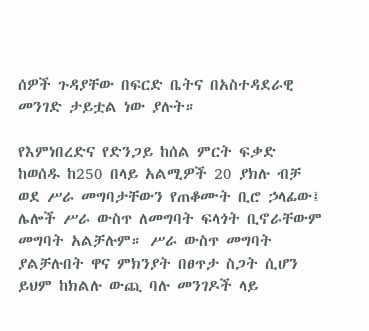ሰዎች ጉዳያቸው በፍርድ ቤትና በአስተዳደራዊ መንገድ ታይቷል ነው ያሉት።

የእምነበረድና የድንጋይ ከሰል ምርት ፍቃድ ከወሰዱ ከ250 በላይ አልሚዎች 20 ያክሉ ብቻ ወደ ሥራ መግባታቸውን የጠቆሙት ቢሮ ኃላፊው፤ ሌሎች ሥራ ውስጥ ለመግባት ፍላጎት ቢኖራቸውም መግባት አልቻሉም። ሥራ ውስጥ መግባት ያልቻሉበት ዋና ምክንያት በፀጥታ ስጋት ሲሆን ይህም ከክልሉ ውጪ ባሉ መንገዶች ላይ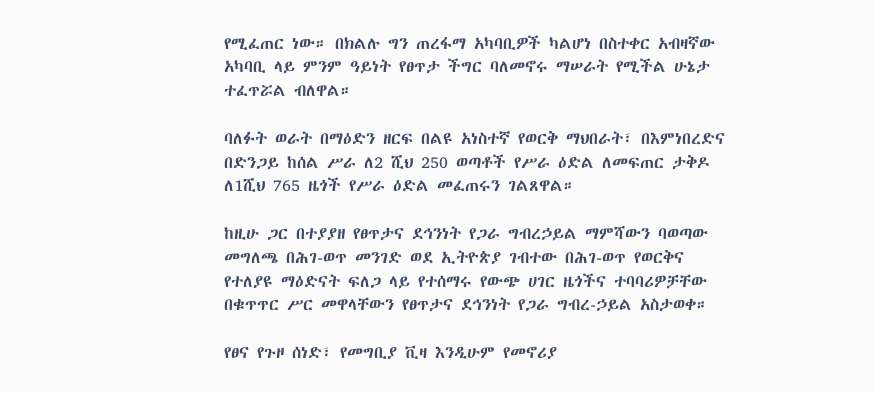የሚፈጠር ነው። በክልሉ ግን ጠረፋማ አካባቢዎች ካልሆነ በስተቀር አብዛኛው አካባቢ ላይ ምንም ዓይነት የፀጥታ ችግር ባለመኖሩ ማሠራት የሚችል ሁኔታ ተፈጥሯል ብለዋል።

ባለፉት ወራት በማዕድን ዘርፍ በልዩ አነስተኛ የወርቅ ማህበራት፣ በእምነበረድና በድንጋይ ከሰል ሥራ ለ2 ሺህ 250 ወጣቶች የሥራ ዕድል ለመፍጠር ታቅዶ ለ1ሺህ 765 ዜጎች የሥራ ዕድል መፈጠሩን ገልጸዋል።

ከዚሁ ጋር በተያያዘ የፀጥታና ደኅንነት የጋራ ግብረኃይል ማምሻውን ባወጣው መግለጫ በሕገ-ወጥ መንገድ ወደ ኢትዮጵያ ገብተው በሕገ-ወጥ የወርቅና የተለያዩ ማዕድናት ፍለጋ ላይ የተሰማሩ የውጭ ሀገር ዜጎችና ተባባሪዎቻቸው በቁጥጥር ሥር መዋላቸውን የፀጥታና ደኅንነት የጋራ ግብረ-ኃይል አስታወቀ።

የፀና የጉዞ ሰነድ፣ የመግቢያ ቪዛ እንዲሁም የመኖሪያ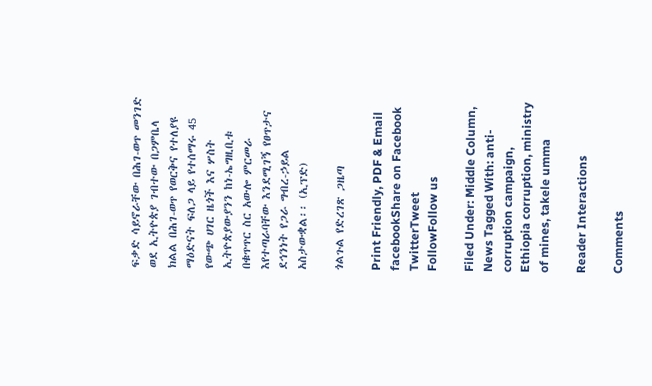ፍቃድ ሳይኖራቸው በሕገ-ወጥ መንገድ ወደ ኢትዮጵያ ገብተው በጋምቤላ ክልል በሕገ-ወጥ የወርቅና የተለያዩ ማዕድናት ፍለጋ ላይ የተሰማሩ 45 የውጭ ሀገር ዜጎች እና ሦስት ኢትዮጵያውያንን ከነ-ኤግዚቢቱ በቁጥጥር ስር አውሎ ምርመራ እየተጣራባቸው እንደሚገኝ የፀጥታና ደኅንነት የጋራ ግብረ-ኃይል አስታውቋል፡፡ (ኢፕድ)

ጎልጉል የድረገጽ ጋዜጣ

Print Friendly, PDF & Email
facebookShare on Facebook
TwitterTweet
FollowFollow us

Filed Under: Middle Column, News Tagged With: anti-corruption campaign, Ethiopia corruption, ministry of mines, takele umma

Reader Interactions

Comments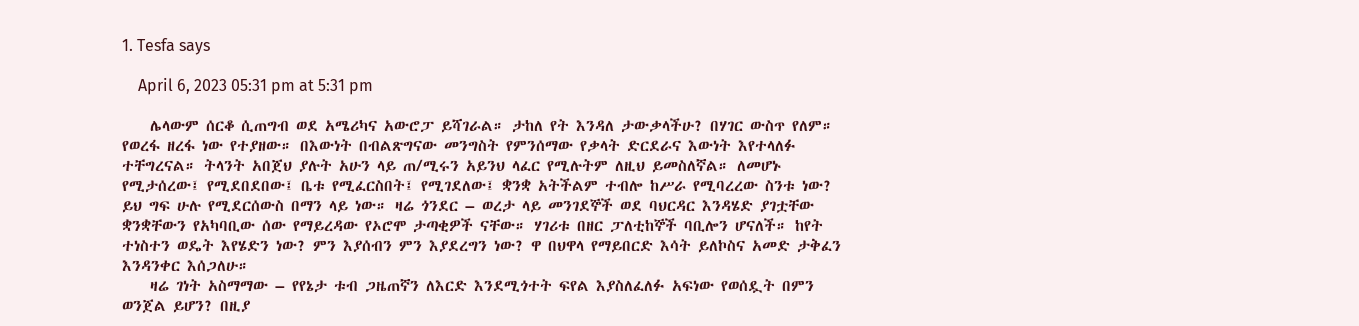1. Tesfa says

    April 6, 2023 05:31 pm at 5:31 pm

    ሌላውም ሰርቆ ሲጠግብ ወደ አሜሪካና አውሮፓ ይሻገራል። ታከለ የት እንዳለ ታውቃላችሁ? በሃገር ውስጥ የለም። የወረፋ ዘረፋ ነው የተያዘው። በእውነት በብልጽግናው መንግስት የምንሰማው የቃላት ድርደራና እውነት እየተላለፉ ተቸግረናል። ትላንት አበጀህ ያሉት አሁን ላይ ጠ/ሚሩን አይንህ ላፈር የሚሉትም ለዚህ ይመስለኛል። ለመሆኑ የሚታሰረው፤ የሚደበደበው፤ ቤቱ የሚፈርስበት፤ የሚገደለው፤ ቋንቋ አትችልም ተብሎ ከሥራ የሚባረረው ስንቱ ነው? ይህ ግፍ ሁሉ የሚደርሰውስ በማን ላይ ነው። ዛሬ ጎንደር – ወረታ ላይ መንገደኞች ወደ ባህርዳር እንዳሄድ ያገቷቸው ቋንቋቸውን የአካባቢው ሰው የማይረዳው የኦሮሞ ታጣቂዎች ናቸው። ሃገሪቱ በዘር ፓለቲከኞች ባቢሎን ሆናለች። ከየት ተነስተን ወዴት እየሄድን ነው? ምን እያሰብን ምን እያደረግን ነው? ዋ በህዋላ የማይበርድ እሳት ይለኮስና አመድ ታቅፈን እንዳንቀር እሰጋለሁ።
    ዛሬ ገነት አስማማው – የየኔታ ቱብ ጋዜጠኛን ለእርድ እንደሚጎተት ፍየል እያስለፈለፉ አፍነው የወሰዷት በምን ወንጀል ይሆን? በዚያ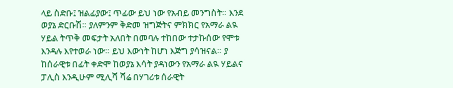ላይ ስድቡ፤ ዝልፊያው፤ ጥፊው ይህ ነው የአብይ መንግስት። እንደ ወያኔ ድርቡሽ። ያለምንም ቅድመ ዝግጅትና ምክክር የአማራ ልዪ ሃይል ትጥቅ መፍታት አለበት በመባሉ ተከበው ተታኩሰው የሞቱ እንዳሉ እየተወራ ነው። ይህ እውነት ከሆነ እጅግ ያሳዝናል። ያ ከሰራዊቱ በፊት ቀድሞ ከወያኔ እሳት ያዳነውን የአማራ ልዪ ሃይልና ፓሊስ እንዲሁም ሚሊሻ ሻሬ በሃገሪቱ ሰራዊት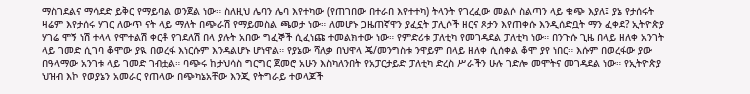ማስገደልና ማሳደድ ይቅር የማይባል ወንጀል ነው። ስለዚህ ሌባን ሌባ እየተካው (የጠገበው በተራበ እየተተካ) ትላንት የገረፈው መልሶ ስልጣን ላይ ቁጭ እያለ፤ ያኔ የታሰሩት ዛሬም እየታሰሩ ሃገር ለውጥ ናት ላይ ማለት በጭራሽ የማይመስል ጫወታ ነው። ለመሆኑ ጋዜጠኛዋን ያፈኗት ፓሊሶች ዘርና ጾታን እየጠቀሱ እንዲሰድቧት ማን ፈቀደ? ኢትዮጵያ ሃገሬ ሞኝ ነሽ ተላላ የሞተልሽ ቀርቶ የገደለሽ በላ ያሉት አበው ግፈኞች ሲፈነጩ ተመልክተው ነው። የምድሪቱ ፓለቲካ የመገዳደል ፓለቲካ ነው። በንጉሱ ጊዜ በላይ ዘለቀ አንገት ላይ ገመድ ሲገባ ቆሞው ያዪ በወረፋ እነርሱም እንዳልሆኑ ሆነዋል። የያኔው ሻለቃ በህዋላ ጄ/መንግስቱ ንዋይም በላይ ዘለቀ ሲሰቀል ቆሞ ያየ ነበር። እሱም በወረፋው ያው በዓላማው አንገቱ ላይ ገመድ ገብቷል። ባጭሩ ከታህሳስ ግርግር ጀመሮ አሁን እስካለንበት የአፓርታይድ ፓለቲካ ድረስ ሥራችን ሁሉ ገድሎ መሞትና መገዳደል ነው። የኢትዮጵያ ህዝብ እኮ የወያኔን አመራር የጠላው በጭካኔአቸው እንጂ የትግራይ ተወላጆች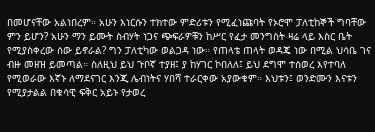በመሆናቸው አልነበረም። አሁን እነርሱን ተክተው ምድሪቱን የሚፈነጩባት የኦሮሞ ፓለቲከኞች ግባቸው ምን ይሆን? አሁን ማን ይሙት ስብሃት ነጋና ጭፍራዎቹን ከሥር የፈታ መንግስት ዛሬ ላይ እስር ቤት የሚያስቀረው ሰው ይኖራል? ግን ፓለቲካው ወልጋዳ ነው። የጠላቴ ጠላት ወዳጄ ነው በሚል ህሳቤ ገና ብዙ መዘዝ ይመጣል። ስለዚህ ይህ ጉቦኛ ተያዘ፤ ያ ከሃገር ኮበለለ፤ ይህ ደግሞ ተሰወረ እየተባለ የሚወራው እኛኑ ለማደናገር እንጂ ሌብነትና ሃበሻ ተራርቀው አያውቁም። እህቱን፤ ወንድሙን እናቱን የሚያታልል በቁሳዊ ፍቅር አይኑ የታወረ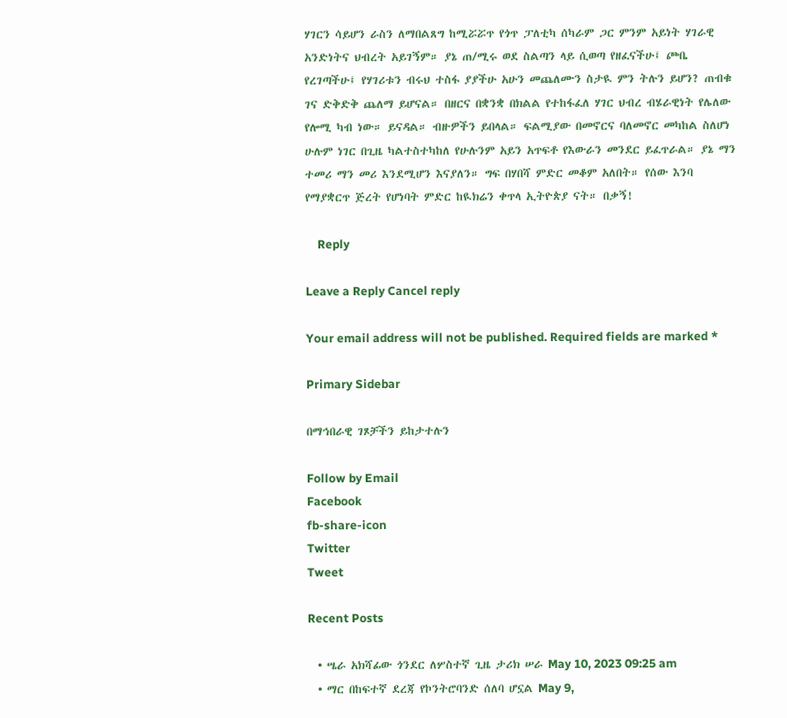ሃገርን ሳይሆን ራስን ለማበልጸግ ከሚሯሯጥ የጎጥ ፓለቲካ ሰካራም ጋር ምንም አይነት ሃገራዊ አንድነትና ህብረት አይገኝም። ያኔ ጠ/ሚሩ ወደ ስልጣን ላይ ሲወጣ የዘፈናችሁ፤ ጮቤ የረገጣችሁ፤ የሃገሪቱን ብሩህ ተስፋ ያያችሁ አሁን መጨለሙን ስታዪ ምን ትሉን ይሆን? ጠብቁ ገና ድቅድቅ ጨለማ ይሆናል። በዘርና በቋንቋ በክልል የተከፋፈለ ሃገር ህብረ ብሄራዊነት የሌለው የሎሚ ካብ ነው። ይናዳል። ብዙዎችን ይበላል። ፍልሚያው በመኖርና ባለመኖር መካከል ስለሆነ ሁሉም ነገር በጊዜ ካልተስተካከለ የሁሉንም አይን አጥፍቶ የእውራን መንደር ይፈጥራል። ያኔ ማን ተመሪ ማን መሪ እንደሚሆን እናያለን። ግፍ በሃበሻ ምድር መቆም አለበት። የሰው እንባ የማያቋርጥ ጅረት የሆነባት ምድር ከዪክሬን ቀጥላ ኢትዮጵያ ናት። በቃኝ!

    Reply

Leave a Reply Cancel reply

Your email address will not be published. Required fields are marked *

Primary Sidebar

በማኅበራዊ ገጾቻችን ይከታተሉን

Follow by Email
Facebook
fb-share-icon
Twitter
Tweet

Recent Posts

  • ሤራ አክሻፊው ጎንደር ለሦስተኛ ጊዜ ታሪክ ሠራ May 10, 2023 09:25 am
  • ማር በከፍተኛ ደረጃ የኮንትሮባንድ ሰለባ ሆኗል May 9,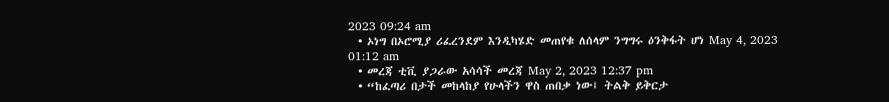2023 09:24 am
  • ኦነግ በኦሮሚያ ሪፈረንደም እንዲካሄድ መጠየቁ ለሰላም ንግግሩ ዕንቅፋት ሆነ May 4, 2023 01:12 am
  • መረጃ ቲቪ ያጋራው አሳሳች መረጃ May 2, 2023 12:37 pm
  • “ከፈጣሪ በታች መከላከያ የሁላችን ዋስ ጠበቃ ነው፤ ትልቅ ይቅርታ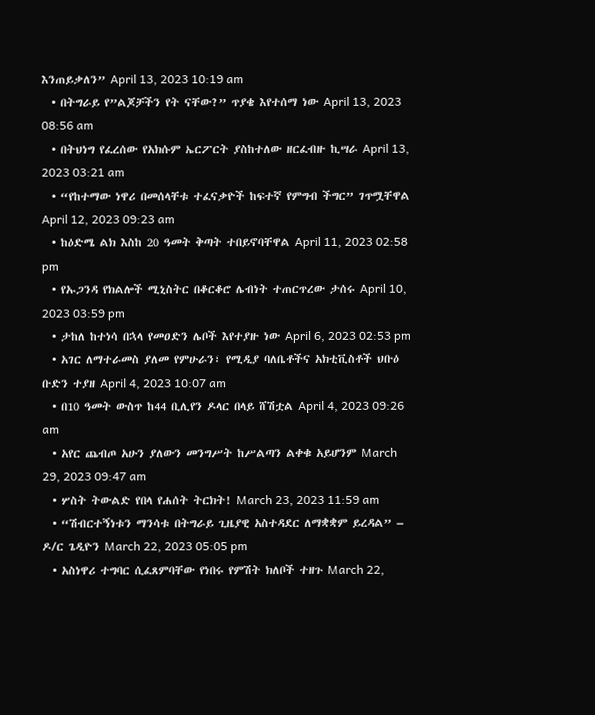እንጠይቃለን” April 13, 2023 10:19 am
  • በትግራይ የ”ልጆቻችን የት ናቸው?” ጥያቄ እየተሰማ ነው April 13, 2023 08:56 am
  • በትህነግ የፈረሰው የአክሱም ኤርፖርት ያስከተለው ዘርፈብዙ ኪሣራ April 13, 2023 03:21 am
  • “የከተማው ነዋሪ በመሰላቸቱ ተፈናቃዮች ከፍተኛ የምግብ ችግር” ገጥሟቸዋል April 12, 2023 09:23 am
  • ከዕድሜ ልክ እስከ 20 ዓመት ቅጣት ተበይኖባቸዋል April 11, 2023 02:58 pm
  • የኡጋንዳ የክልሎች ሚኒስትር በቆርቆሮ ሌብነት ተጠርጥረው ታሰሩ April 10, 2023 03:59 pm
  • ታከለ ከተነሳ በኋላ የመዐድን ሌቦች እየተያዙ ነው April 6, 2023 02:53 pm
  • አገር ለማተራመስ ያለመ የምሁራን፣ የሚዲያ ባለቤቶችና አክቲቪስቶች ህቡዕ ቡድን ተያዘ April 4, 2023 10:07 am
  • በ10 ዓመት ውስጥ ከ44 ቢሊየን ዶላር በላይ ሸሽቷል April 4, 2023 09:26 am
  • አየር ጨብጦ አሁን ያለውን መንግሥት ከሥልጣን ልቀቁ አይሆንም March 29, 2023 09:47 am
  • ሦስት ትውልድ የበላ የሐሰት ትርክት! March 23, 2023 11:59 am
  • “ሽብርተኝነቱን ማንሳቱ በትግራይ ጊዜያዊ አስተዳደር ለማቋቋም ይረዳል” – ዶ/ር ጌዲዮን March 22, 2023 05:05 pm
  • አስነዋሪ ተግባር ሲፈጸምባቸው የነበሩ የምሽት ክለቦች ተዘጉ March 22,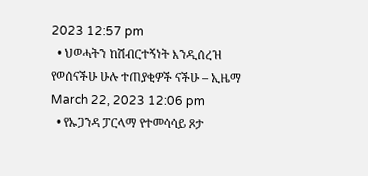2023 12:57 pm
  • ህወሓትን ከሽብርተኝነት እንዲሰረዝ የወሰናችሁ ሁሉ ተጠያቂዎች ናችሁ – ኢዜማ March 22, 2023 12:06 pm
  • የኡጋንዳ ፓርላማ የተመሳሳይ ጾታ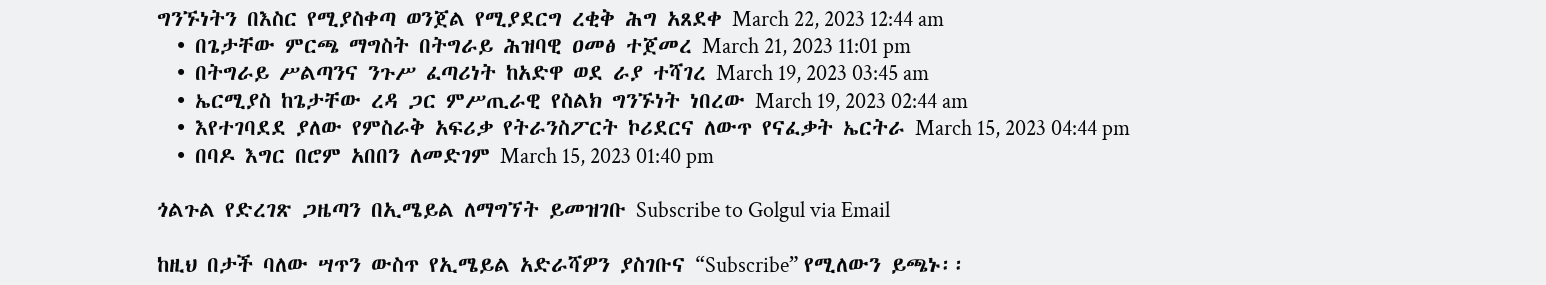ግንኙነትን በእስር የሚያስቀጣ ወንጀል የሚያደርግ ረቂቅ ሕግ አጸደቀ March 22, 2023 12:44 am
  • በጌታቸው ምርጫ ማግስት በትግራይ ሕዝባዊ ዐመፅ ተጀመረ March 21, 2023 11:01 pm
  • በትግራይ ሥልጣንና ንጉሥ ፈጣሪነት ከአድዋ ወደ ራያ ተሻገረ March 19, 2023 03:45 am
  • ኤርሚያስ ከጌታቸው ረዳ ጋር ምሥጢራዊ የስልክ ግንኙነት ነበረው March 19, 2023 02:44 am
  • እየተገባደደ ያለው የምስራቅ አፍሪቃ የትራንስፖርት ኮሪደርና ለውጥ የናፈቃት ኤርትራ March 15, 2023 04:44 pm
  • በባዶ እግር በሮም አበበን ለመድገም March 15, 2023 01:40 pm

ጎልጉል የድረገጽ ጋዜጣን በኢሜይል ለማግኘት ይመዝገቡ Subscribe to Golgul via Email

ከዚህ በታች ባለው ሣጥን ውስጥ የኢሜይል አድራሻዎን ያስገቡና “Subscribe” የሚለውን ይጫኑ፡፡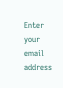Enter your email address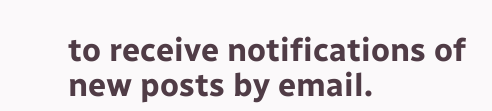to receive notifications of new posts by email.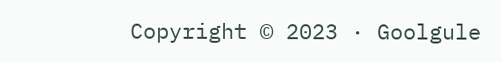Copyright © 2023 · Goolgule